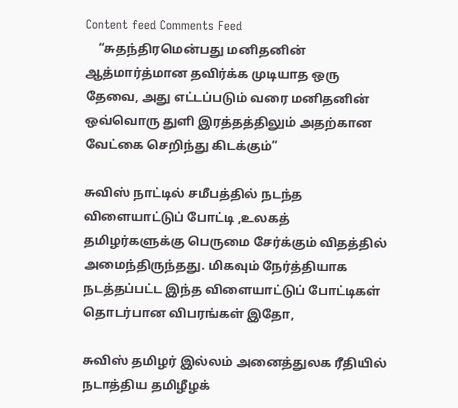Content feed Comments Feed
    “சுதந்திரமென்பது மனிதனின் ஆத்மார்த்மான தவிர்க்க முடியாத ஒரு தேவை, அது எட்டப்படும் வரை மனிதனின் ஒவ்வொரு துளி இரத்தத்திலும் அதற்கான வேட்கை செறிந்து கிடக்கும்”

சுவிஸ் நாட்டில் சமீபத்தில் நடந்த விளையாட்டுப் போட்டி ,உலகத் தமிழர்களுக்கு பெருமை சேர்க்கும் விதத்தில் அமைந்திருந்தது. மிகவும் நேர்த்தியாக நடத்தப்பட்ட இந்த விளையாட்டுப் போட்டிகள் தொடர்பான விபரங்கள் இதோ,

சுவிஸ் தமிழர் இல்லம் அனைத்துலக ரீதியில் நடாத்திய தமிழீழக்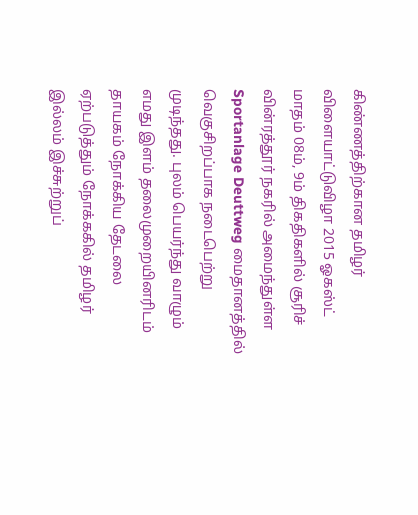கிண்ணத்திற்கான தமிழர் விளையாட்டுவிழா 2015 ஓகஸ்ட் மாதம் 08ம், 9ம் திகதிகளில் சூரிச் வின்ரத்தூர் நகரில் அமைந்துள்ள Sportanlage Deuttweg மைதானத்தில் வெகுசிறப்பாக நடைபெற்று முடிந்தது. புலம் பெயர்ந்து வாழும் எமது இளம் தலைமுறையினரிடம் தாயகம் நோக்கிய தேடலை ஏற்படுத்தும் நோக்ககில் தமிழர் இல்லம் இச்சுற்றுப்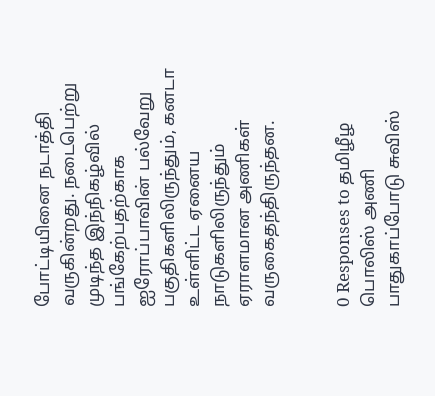போட்டியினை நடாத்தி வருகின்றது. நடைபெற்று முடிந்த இந்நிகழ்வில் பங்கேற்பதற்காக ஐரோப்பாவின் பல்வேறு பகுதிகளிலிருந்தும், கனடா உள்ளிட்ட ஏனைய நாடுகளிலிருந்தும் ஏராளமான அணிகள் வருகைதந்திருந்தன.


0 Responses to தமிழீழ பொலிஸ் அணி பாதுகாப்போடு சுவிஸ்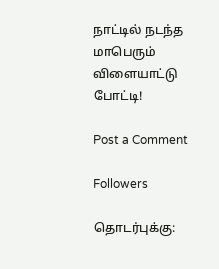நாட்டில் நடந்த மாபெரும் விளையாட்டு போட்டி!

Post a Comment

Followers

தொடர்புக்கு: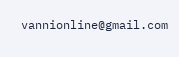vannionline@gmail.com